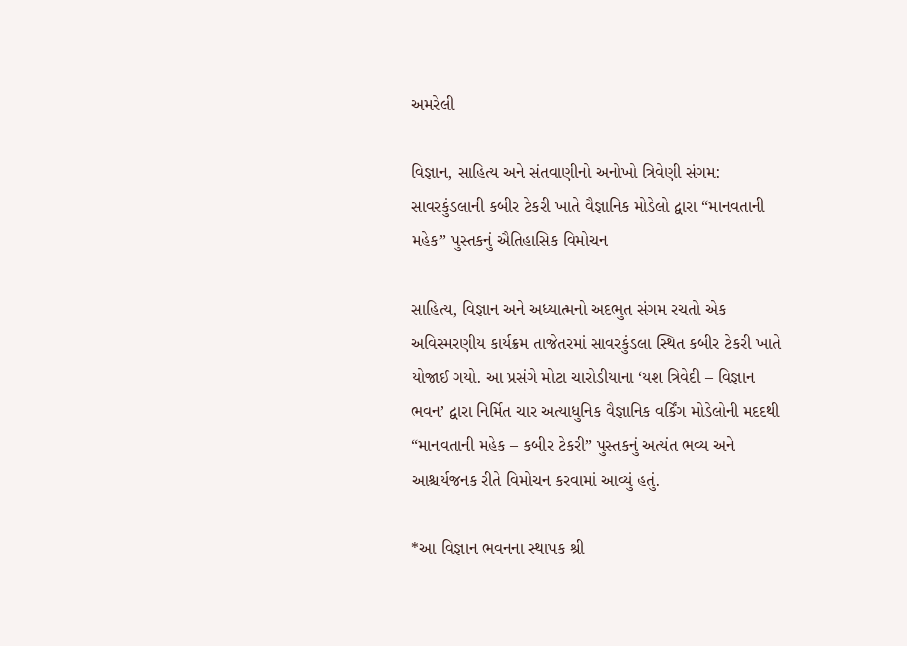અમરેલી

વિજ્ઞાન, સાહિત્ય અને સંતવાણીનો અનોખો ત્રિવેણી સંગમ: સાવરકુંડલાની કબીર ટેકરી ખાતે વૈજ્ઞાનિક મોડેલો દ્વારા “માનવતાની મહેક” પુસ્તકનું ઐતિહાસિક વિમોચન

સાહિત્ય, વિજ્ઞાન અને અધ્યાત્મનો અદભુત સંગમ રચતો એક અવિસ્મરણીય કાર્યક્રમ તાજેતરમાં સાવરકુંડલા સ્થિત કબીર ટેકરી ખાતે યોજાઈ ગયો. આ પ્રસંગે મોટા ચારોડીયાના ‘યશ ત્રિવેદી – વિજ્ઞાન ભવન’ દ્વારા નિર્મિત ચાર અત્યાધુનિક વૈજ્ઞાનિક વર્કિંગ મોડેલોની મદદથી “માનવતાની મહેક – કબીર ટેકરી” પુસ્તકનું અત્યંત ભવ્ય અને આશ્ચર્યજનક રીતે વિમોચન કરવામાં આવ્યું હતું.

*આ વિજ્ઞાન ભવનના સ્થાપક શ્રી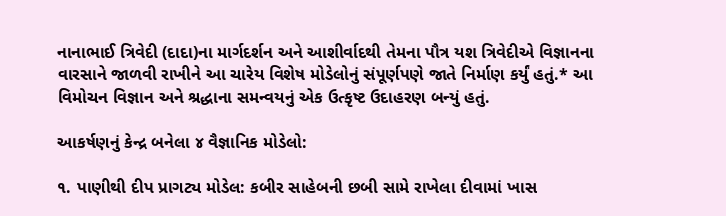નાનાભાઈ ત્રિવેદી (દાદા)ના માર્ગદર્શન અને આશીર્વાદથી તેમના પૌત્ર યશ ત્રિવેદીએ વિજ્ઞાનના વારસાને જાળવી રાખીને આ ચારેય વિશેષ મોડેલોનું સંપૂર્ણપણે જાતે નિર્માણ કર્યું હતું.* આ વિમોચન વિજ્ઞાન અને શ્રદ્ધાના સમન્વયનું એક ઉત્કૃષ્ટ ઉદાહરણ બન્યું હતું.

આકર્ષણનું કેન્દ્ર બનેલા ૪ વૈજ્ઞાનિક મોડેલો:

૧. પાણીથી દીપ પ્રાગટ્ય મોડેલ: કબીર સાહેબની છબી સામે રાખેલા દીવામાં ખાસ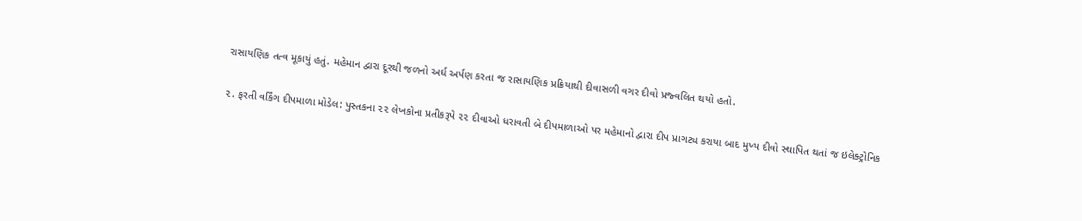રાસાયણિક તત્વ મૂકાયું હતું. મહેમાન દ્વારા દૂરથી જળનો અર્ઘ અર્પણ કરતા જ રાસાયણિક પ્રક્રિયાથી દીવાસળી વગર દીવો પ્રજ્વલિત થયો હતો.

૨. ફરતી વર્કિંગ દીપમાળા મોડેલ: પુસ્તકના ૨૨ લેખકોના પ્રતીકરૂપે ૨૨ દીવાઓ ધરાવતી બે દીપમાળાઓ પર મહેમાનો દ્વારા દીપ પ્રાગટ્ય કરાયા બાદ મુખ્ય દીવો સ્થાપિત થતાં જ ઇલેક્ટ્રોનિક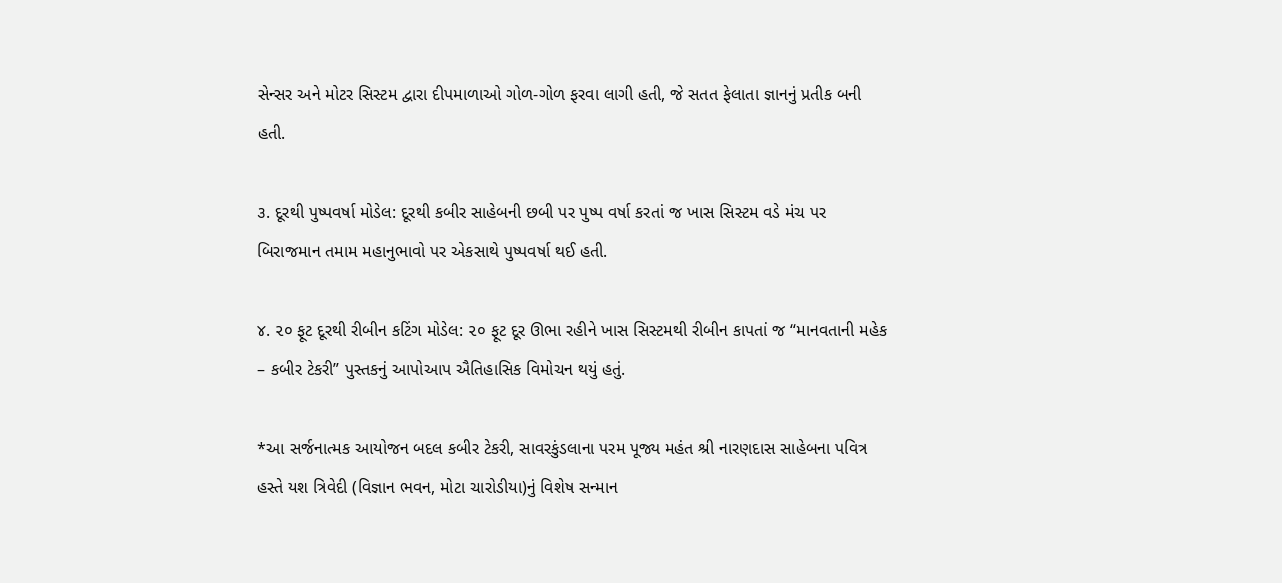સેન્સર અને મોટર સિસ્ટમ દ્વારા દીપમાળાઓ ગોળ-ગોળ ફરવા લાગી હતી, જે સતત ફેલાતા જ્ઞાનનું પ્રતીક બની હતી.

૩. દૂરથી પુષ્પવર્ષા મોડેલ: દૂરથી કબીર સાહેબની છબી પર પુષ્પ વર્ષા કરતાં જ ખાસ સિસ્ટમ વડે મંચ પર બિરાજમાન તમામ મહાનુભાવો પર એકસાથે પુષ્પવર્ષા થઈ હતી.

૪. ૨૦ ફૂટ દૂરથી રીબીન કટિંગ મોડેલ: ૨૦ ફૂટ દૂર ઊભા રહીને ખાસ સિસ્ટમથી રીબીન કાપતાં જ “માનવતાની મહેક – કબીર ટેકરી” પુસ્તકનું આપોઆપ ઐતિહાસિક વિમોચન થયું હતું.

*આ સર્જનાત્મક આયોજન બદલ કબીર ટેકરી, સાવરકુંડલાના પરમ પૂજ્ય મહંત શ્રી નારણદાસ સાહેબના પવિત્ર હસ્તે યશ ત્રિવેદી (વિજ્ઞાન ભવન, મોટા ચારોડીયા)નું વિશેષ સન્માન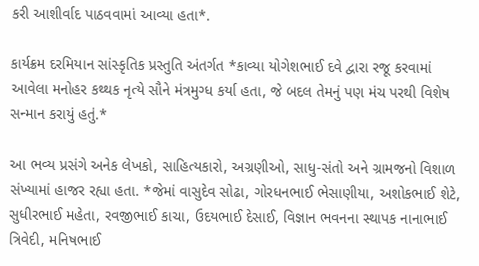કરી આશીર્વાદ પાઠવવામાં આવ્યા હતા*.

કાર્યક્રમ દરમિયાન સાંસ્કૃતિક પ્રસ્તુતિ અંતર્ગત *કાવ્યા યોગેશભાઈ દવે દ્વારા રજૂ કરવામાં આવેલા મનોહર કથ્થક નૃત્યે સૌને મંત્રમુગ્ધ કર્યા હતા, જે બદલ તેમનું પણ મંચ પરથી વિશેષ સન્માન કરાયું હતું.*

આ ભવ્ય પ્રસંગે અનેક લેખકો, સાહિત્યકારો, અગ્રણીઓ, સાધુ-સંતો અને ગ્રામજનો વિશાળ સંખ્યામાં હાજર રહ્યા હતા. *જેમાં વાસુદેવ સોઢા, ગોરધનભાઈ ભેસાણીયા, અશોકભાઈ શેટે, સુધીરભાઈ મહેતા, રવજીભાઈ કાચા, ઉદયભાઈ દેસાઈ, વિજ્ઞાન ભવનના સ્થાપક નાનાભાઈ ત્રિવેદી, મનિષભાઈ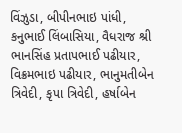વિંઝુડા, બીપીનભાઇ પાંધી, કનુભાઈ લિંબાસિયા, વૈધરાજ શ્રી ભાનસિંહ પ્રતાપભાઈ પઢીયાર, વિક્રમભાઇ પઢીયાર, ભાનુમતીબેન ત્રિવેદી, કૃપા ત્રિવેદી, હર્ષાબેન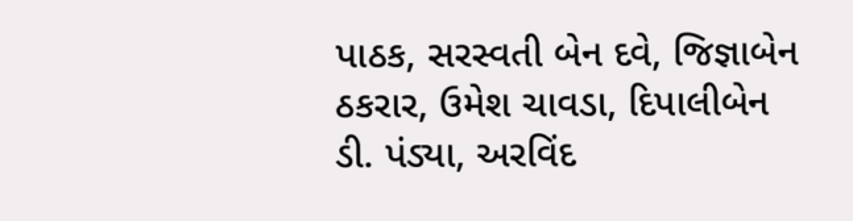પાઠક, સરસ્વતી બેન દવે, જિજ્ઞાબેન ઠકરાર, ઉમેશ ચાવડા, દિપાલીબેન ડી. પંડ્યા, અરવિંદ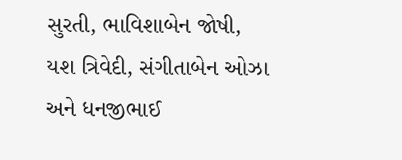સુરતી, ભાવિશાબેન જોષી, યશ ત્રિવેદી, સંગીતાબેન ઓઝા અને ધનજીભાઈ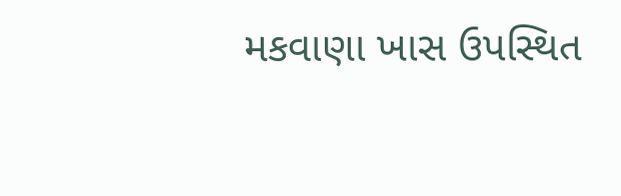મકવાણા ખાસ ઉપસ્થિત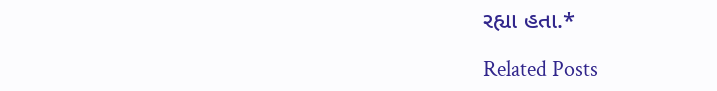રહ્યા હતા.*

Related Posts